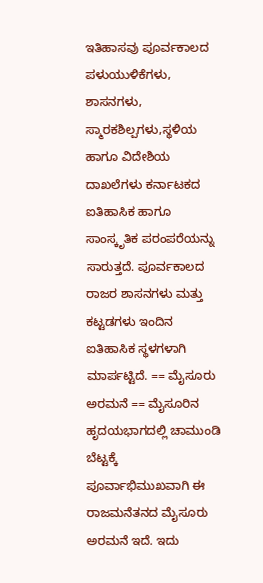ಇತಿಹಾಸವು ಪೂರ್ವಕಾಲದ ಪಳುಯುಳಿಕೆಗಳು, ಶಾಸನಗಳು, ಸ್ಮಾರಕಶಿಲ್ಪಗಳು,ಸ್ಥಳಿಯ ಹಾಗೂ ವಿದೇಶಿಯ ದಾಖಲೆಗಳು ಕರ್ನಾಟಕದ ಐತಿಹಾಸಿಕ ಹಾಗೂ ಸಾಂಸ್ಕೃತಿಕ ಪರಂಪರೆಯನ್ನು ಸಾರುತ್ತದೆ. ಪೂರ್ವಕಾಲದ ರಾಜರ ಶಾಸನಗಳು ಮತ್ತು ಕಟ್ಟಡಗಳು ಇಂದಿನ ಐತಿಹಾಸಿಕ ಸ್ಥಳಗಳಾಗಿ ಮಾರ್ಪಟ್ಟಿದೆ. == ಮೈಸೂರು ಅರಮನೆ == ಮೈಸೂರಿನ ಹೃದಯಭಾಗದಲ್ಲಿ ಚಾಮುಂಡಿ ಬೆಟ್ಟಕ್ಕೆ ಪೂರ್ವಾಭಿಮುಖವಾಗಿ ಈ ರಾಜಮನೆತನದ ಮೈಸೂರು ಅರಮನೆ ಇದೆ. ಇದು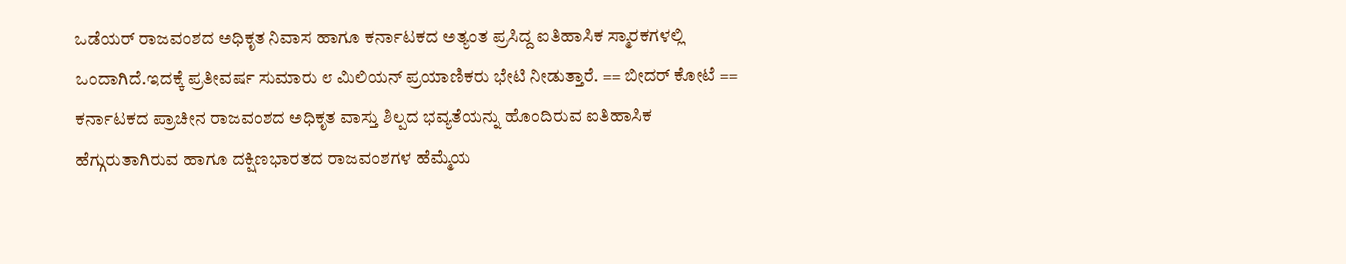ಒಡೆಯರ್ ರಾಜವಂಶದ ಅಧಿಕೃತ ನಿವಾಸ ಹಾಗೂ ಕರ್ನಾಟಕದ ಅತ್ಯಂತ ಪ್ರಸಿದ್ದ ಐತಿಹಾಸಿಕ ಸ್ಮಾರಕಗಳಲ್ಲಿ ಒಂದಾಗಿದೆ.ಇದಕ್ಕೆ ಪ್ರತೀವರ್ಷ ಸುಮಾರು ೮ ಮಿಲಿಯನ್ ಪ್ರಯಾಣಿಕರು ಭೇಟಿ ನೀಡುತ್ತಾರೆ. == ಬೀದರ್ ಕೋಟೆ == ಕರ್ನಾಟಕದ ಪ್ರಾಚೀನ ರಾಜವಂಶದ ಅಧಿಕೃತ ವಾಸ್ತು ಶಿಲ್ಪದ ಭವ್ಯತೆಯನ್ನು ಹೊಂದಿರುವ ಐತಿಹಾಸಿಕ ಹೆಗ್ಗುರುತಾಗಿರುವ ಹಾಗೂ ದಕ್ಷಿಣಭಾರತದ ರಾಜವಂಶಗಳ ಹೆಮ್ಮೆಯ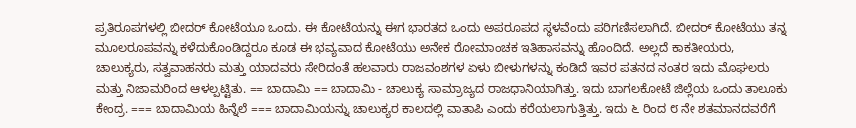ಪ್ರತಿರೂಪಗಳಲ್ಲಿ ಬೀದರ್ ಕೋಟೆಯೂ ಒಂದು. ಈ ಕೋಟೆಯನ್ನು ಈಗ ಭಾರತದ ಒಂದು ಅಪರೂಪದ ಸ್ಥಳವೆಂದು ಪರಿಗಣಿಸಲಾಗಿದೆ. ಬೀದರ್ ಕೋಟೆಯು ತನ್ನ ಮೂಲರೂಪವನ್ನು ಕಳೆದುಕೊಂಡಿದ್ದರೂ ಕೂಡ ಈ ಭವ್ಯವಾದ ಕೋಟೆಯು ಅನೇಕ ರೋಮಾಂಚಕ ಇತಿಹಾಸವನ್ನು ಹೊಂದಿದೆ. ಅಲ್ಲದೆ ಕಾಕತೀಯರು, ಚಾಲುಕ್ಯರು, ಸತ್ವವಾಹನರು ಮತ್ತು ಯಾದವರು ಸೇರಿದಂತೆ ಹಲವಾರು ರಾಜವಂಶಗಳ ಏಳು ಬೀಳುಗಳನ್ನು ಕಂಡಿದೆ ಇವರ ಪತನದ ನಂತರ ಇದು ಮೊಘಲರು ಮತ್ತು ನಿಜಾಮರಿಂದ ಆಳಲ್ಪಟ್ಟಿತು. == ಬಾದಾಮಿ == ಬಾದಾಮಿ - ಚಾಲುಕ್ಯ ಸಾಮ್ರಾಜ್ಯದ ರಾಜಧಾನಿಯಾಗಿತ್ತು. ಇದು ಬಾಗಲಕೋಟೆ ಜಿಲ್ಲೆಯ ಒಂದು ತಾಲೂಕು ಕೇಂದ್ರ. === ಬಾದಾಮಿಯ ಹಿನ್ನೆಲೆ === ಬಾದಾಮಿಯನ್ನು ಚಾಲುಕ್ಯರ ಕಾಲದಲ್ಲಿ ವಾತಾಪಿ ಎಂದು ಕರೆಯಲಾಗುತ್ತಿತ್ತು. ಇದು ೬ ರಿಂದ ೮ ನೇ ಶತಮಾನದವರೆಗೆ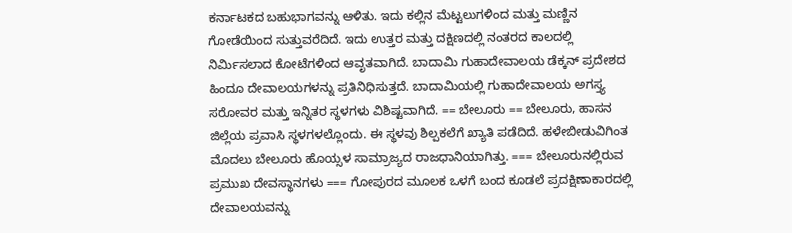ಕರ್ನಾಟಕದ ಬಹುಭಾಗವನ್ನು ಆಳಿತು. ಇದು ಕಲ್ಲಿನ ಮೆಟ್ಟಲುಗಳಿಂದ ಮತ್ತು ಮಣ್ಣಿನ ಗೋಡೆಯಿಂದ ಸುತ್ತುವರೆದಿದೆ. ಇದು ಉತ್ತರ ಮತ್ತು ದಕ್ಷಿಣದಲ್ಲಿ ನಂತರದ ಕಾಲದಲ್ಲಿ ನಿರ್ಮಿಸಲಾದ ಕೋಟೆಗಳಿಂದ ಆವೃತವಾಗಿದೆ. ಬಾದಾಮಿ ಗುಹಾದೇವಾಲಯ ಡೆಕ್ಕನ್ ಪ್ರದೇಶದ ಹಿಂದೂ ದೇವಾಲಯಗಳನ್ನು ಪ್ರತಿನಿಧಿಸುತ್ತದೆ. ಬಾದಾಮಿಯಲ್ಲಿ ಗುಹಾದೇವಾಲಯ ಅಗಸ್ತ್ಯ ಸರೋವರ ಮತ್ತು ಇನ್ನಿತರ ಸ್ಥಳಗಳು ವಿಶಿಷ್ಟವಾಗಿದೆ. == ಬೇಲೂರು == ಬೇಲೂರು, ಹಾಸನ ಜಿಲ್ಲೆಯ ಪ್ರವಾಸಿ ಸ್ಥಳಗಳಲ್ಲೊಂದು. ಈ ಸ್ಥಳವು ಶಿಲ್ಪಕಲೆಗೆ ಖ್ಯಾತಿ ಪಡೆದಿದೆ. ಹಳೇಬೀಡುವಿಗಿಂತ ಮೊದಲು ಬೇಲೂರು ಹೊಯ್ಸಳ ಸಾಮ್ರಾಜ್ಯದ ರಾಜಧಾನಿಯಾಗಿತ್ತು. === ಬೇಲೂರುನಲ್ಲಿರುವ ಪ್ರಮುಖ ದೇವಸ್ಥಾನಗಳು === ಗೋಪುರದ ಮೂಲಕ ಒಳಗೆ ಬಂದ ಕೂಡಲೆ ಪ್ರದಕ್ಷಿಣಾಕಾರದಲ್ಲಿ ದೇವಾಲಯವನ್ನು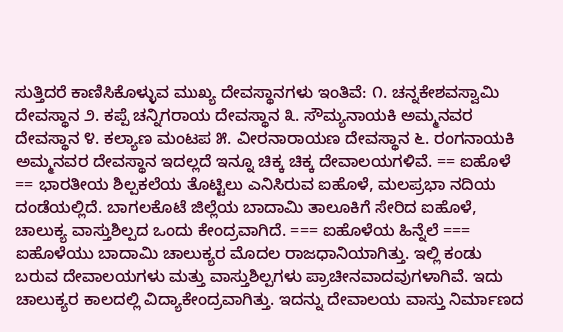ಸುತ್ತಿದರೆ ಕಾಣಿಸಿಕೊಳ್ಳುವ ಮುಖ್ಯ ದೇವಸ್ಥಾನಗಳು ಇಂತಿವೆ: ೧. ಚನ್ನಕೇಶವಸ್ವಾಮಿ ದೇವಸ್ಥಾನ ೨. ಕಪ್ಪೆ ಚನ್ನಿಗರಾಯ ದೇವಸ್ಥಾನ ೩. ಸೌಮ್ಯನಾಯಕಿ ಅಮ್ಮನವರ ದೇವಸ್ಥಾನ ೪. ಕಲ್ಯಾಣ ಮಂಟಪ ೫. ವೀರನಾರಾಯಣ ದೇವಸ್ಥಾನ ೬. ರಂಗನಾಯಕಿ ಅಮ್ಮನವರ ದೇವಸ್ಥಾನ ಇದಲ್ಲದೆ ಇನ್ನೂ ಚಿಕ್ಕ ಚಿಕ್ಕ ದೇವಾಲಯಗಳಿವೆ. == ಐಹೊಳೆ == ಭಾರತೀಯ ಶಿಲ್ಪಕಲೆಯ ತೊಟ್ಟಿಲು ಎನಿಸಿರುವ ಐಹೊಳೆ, ಮಲಪ್ರಭಾ ನದಿಯ ದಂಡೆಯಲ್ಲಿದೆ. ಬಾಗಲಕೊಟೆ ಜಿಲ್ಲೆಯ ಬಾದಾಮಿ ತಾಲೂಕಿಗೆ ಸೇರಿದ ಐಹೊಳೆ, ಚಾಲುಕ್ಯ ವಾಸ್ತುಶಿಲ್ಪದ ಒಂದು ಕೇಂದ್ರವಾಗಿದೆ. === ಐಹೊಳೆಯ ಹಿನ್ನೆಲೆ === ಐಹೊಳೆಯು ಬಾದಾಮಿ ಚಾಲುಕ್ಯರ ಮೊದಲ ರಾಜಧಾನಿಯಾಗಿತ್ತು. ಇಲ್ಲಿ ಕಂಡು ಬರುವ ದೇವಾಲಯಗಳು ಮತ್ತು ವಾಸ್ತುಶಿಲ್ಪಗಳು ಪ್ರಾಚೀನವಾದವುಗಳಾಗಿವೆ. ಇದು ಚಾಲುಕ್ಯರ ಕಾಲದಲ್ಲಿ ವಿದ್ಯಾಕೇಂದ್ರವಾಗಿತ್ತು. ಇದನ್ನು ದೇವಾಲಯ ವಾಸ್ತು ನಿರ್ಮಾಣದ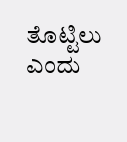ತೊಟ್ಟಿಲು ಎಂದು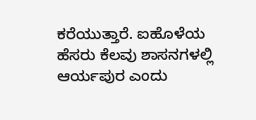ಕರೆಯುತ್ತಾರೆ. ಐಹೊಳೆಯ ಹೆಸರು ಕೆಲವು ಶಾಸನಗಳಲ್ಲಿ ಆರ್ಯಪುರ ಎಂದು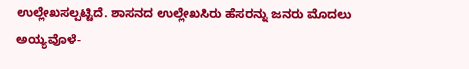ಉಲ್ಲೇಖಸಲ್ಪಟ್ಟಿದೆ. ಶಾಸನದ ಉಲ್ಲೇಖಸಿರು ಹೆಸರನ್ನು ಜನರು ಮೊದಲು ಅಯ್ಯವೊಳೆ-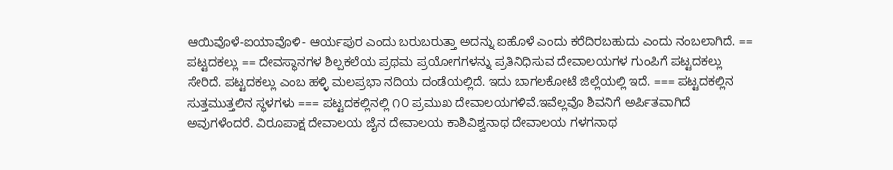ಆಯಿವೊಳೆ-ಐಯಾವೊಳಿ- ಆರ್ಯಪುರ ಎಂದು ಬರುಬರುತ್ತಾ ಅದನ್ನು ಐಹೊಳೆ ಎಂದು ಕರೆದಿರಬಹುದು ಎಂದು ನಂಬಲಾಗಿದೆ. == ಪಟ್ಟದಕಲ್ಲು == ದೇವಸ್ಥಾನಗಳ ಶಿಲ್ಪಕಲೆಯ ಪ್ರಥಮ ಪ್ರಯೋಗಗಳನ್ನು ಪ್ರತಿನಿಧಿಸುವ ದೇವಾಲಯಗಳ ಗುಂಪಿಗೆ ಪಟ್ಟದಕಲ್ಲು ಸೇರಿದೆ. ಪಟ್ಟದಕಲ್ಲು ಎಂಬ ಹಳ್ಳಿ ಮಲಪ್ರಭಾ ನದಿಯ ದಂಡೆಯಲ್ಲಿದೆ. ಇದು ಬಾಗಲಕೋಟೆ ಜಿಲ್ಲೆಯಲ್ಲಿ ಇದೆ. === ಪಟ್ಟದಕಲ್ಲಿನ ಸುತ್ತಮುತ್ತಲಿನ ಸ್ಥಳಗಳು === ಪಟ್ಟದಕಲ್ಲಿನಲ್ಲಿ ೧೦ ಪ್ರಮುಖ ದೇವಾಲಯಗಳಿವೆ.ಇವೆಲ್ಲವೊ ಶಿವನಿಗೆ ಅರ್ಪಿತವಾಗಿದೆ ಅವುಗಳೆಂದರೆ. ವಿರೂಪಾಕ್ಷ ದೇವಾಲಯ ಜೈನ ದೇವಾಲಯ ಕಾಶಿವಿಶ್ವನಾಥ ದೇವಾಲಯ ಗಳಗನಾಥ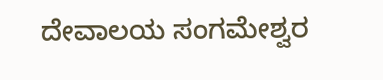ದೇವಾಲಯ ಸಂಗಮೇಶ್ವರ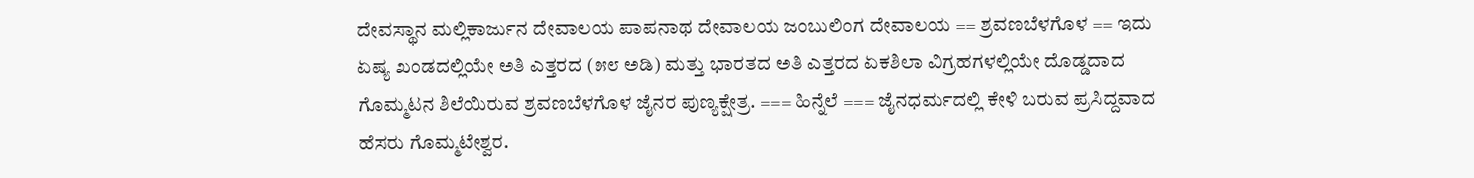ದೇವಸ್ಥಾನ ಮಲ್ಲಿಕಾರ್ಜುನ ದೇವಾಲಯ ಪಾಪನಾಥ ದೇವಾಲಯ ಜಂಬುಲಿಂಗ ದೇವಾಲಯ == ಶ್ರವಣಬೆಳಗೊಳ == ಇದು ಏಷ್ಯ ಖಂಡದಲ್ಲಿಯೇ ಅತಿ ಎತ್ತರದ (೫೮ ಅಡಿ) ಮತ್ತು ಭಾರತದ ಅತಿ ಎತ್ತರದ ಏಕಶಿಲಾ ವಿಗ್ರಹಗಳಲ್ಲಿಯೇ ದೊಡ್ಡದಾದ ಗೊಮ್ಮಟನ ಶಿಲೆಯಿರುವ ಶ್ರವಣಬೆಳಗೊಳ ಜೈನರ ಪುಣ್ಯಕ್ಷೇತ್ರ. === ಹಿನ್ನೆಲೆ === ಜೈನಧರ್ಮದಲ್ಲಿ ಕೇಳಿ ಬರುವ ಪ್ರಸಿದ್ದವಾದ ಹೆಸರು ಗೊಮ್ಮಟೇಶ್ವರ.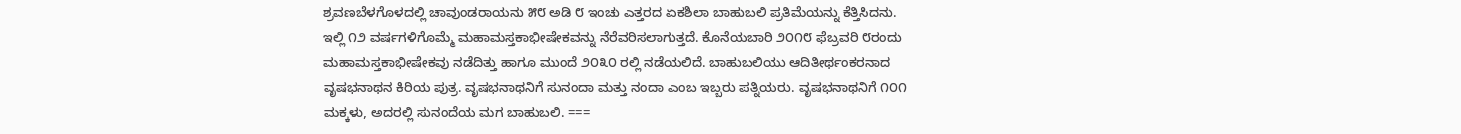ಶ್ರವಣಬೆಳಗೊಳದಲ್ಲಿ ಚಾವುಂಡರಾಯನು ೫೮ ಅಡಿ ೮ ಇಂಚು ಎತ್ತರದ ಏಕಶಿಲಾ ಬಾಹುಬಲಿ ಪ್ರತಿಮೆಯನ್ನು ಕೆತ್ತಿಸಿದನು. ಇಲ್ಲಿ ೧೨ ವರ್ಷಗಳಿಗೊಮ್ಮೆ ಮಹಾಮಸ್ತಕಾಭೀಷೇಕವನ್ನು ನೆರೆವರಿಸಲಾಗುತ್ತದೆ. ಕೊನೆಯಬಾರಿ ೨೦೧೮ ಫೆಬ್ರವರಿ ೮ರಂದು ಮಹಾಮಸ್ತಕಾಭೀಷೇಕವು ನಡೆದಿತ್ತು ಹಾಗೂ ಮುಂದೆ ೨೦೩೦ ರಲ್ಲಿ ನಡೆಯಲಿದೆ. ಬಾಹುಬಲಿಯು ಆದಿತೀರ್ಥಂಕರನಾದ ವೃಷಭನಾಥನ ಕಿರಿಯ ಪುತ್ರ. ವೃಷಭನಾಥನಿಗೆ ಸುನಂದಾ ಮತ್ತು ನಂದಾ ಎಂಬ ಇಬ್ಬರು ಪತ್ನಿಯರು. ವೃಷಭನಾಥನಿಗೆ ೧೦೧ ಮಕ್ಕಳು, ಅದರಲ್ಲಿ ಸುನಂದೆಯ ಮಗ ಬಾಹುಬಲಿ. ===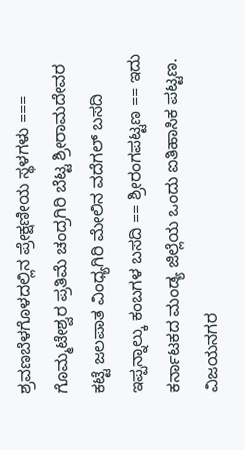ಶ್ರವಣಬೆಳಗೊಳದಲ್ಲಿನ ಪ್ರೇಕ್ಷಣೀಯ ಸ್ಥಳಗಳು === ಗೊಮ್ಮಟೇಶ್ವರ ಪ್ರತಿಮೆ ಚಂದ್ರಗಿರಿ ಬೆಟ್ಟ ಶ್ರೀರಾಮದೇವರ ಕಟ್ಟೆ ಜಲಪಾತ ವಿಂಧ್ಯಗಿರಿ ಮೇಲಿನ ವದೆಗಲ್ ಬಸದಿ ಇಪ್ಪನ್ನಾಲ್ಕು ಕಂಬಗಳ ಬಸದಿ == ಶ್ರೀರಂಗಪಟ್ಟಣ == ಇದು ಕರ್ನಾಟಕದ ಮಂಡ್ಯ ಜಿಲ್ಲೆಯ ಒಂದು ಐತಿಹಾಸಿಕ ಪಟ್ಟಣ. ವಿಜಯನಗರ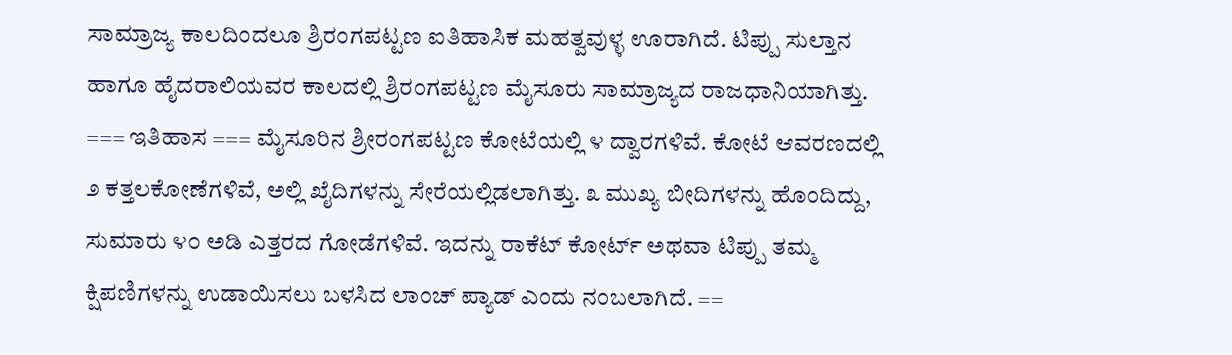ಸಾಮ್ರಾಜ್ಯ ಕಾಲದಿಂದಲೂ ಶ್ರಿರಂಗಪಟ್ಟಣ ಐತಿಹಾಸಿಕ ಮಹತ್ವವುಳ್ಳ ಊರಾಗಿದೆ. ಟಿಪ್ಪು ಸುಲ್ತಾನ ಹಾಗೂ ಹೈದರಾಲಿಯವರ ಕಾಲದಲ್ಲಿ ಶ್ರಿರಂಗಪಟ್ಟಣ ಮೈಸೂರು ಸಾಮ್ರಾಜ್ಯದ ರಾಜಧಾನಿಯಾಗಿತ್ತು. === ಇತಿಹಾಸ === ಮೈಸೂರಿನ ಶ್ರೀರಂಗಪಟ್ಟಣ ಕೋಟೆಯಲ್ಲಿ ೪ ದ್ವಾರಗಳಿವೆ. ಕೋಟೆ ಆವರಣದಲ್ಲಿ ೨ ಕತ್ತಲಕೋಣೆಗಳಿವೆ, ಅಲ್ಲಿ ಖೈದಿಗಳನ್ನು ಸೇರೆಯಲ್ಲಿಡಲಾಗಿತ್ತು. ೩ ಮುಖ್ಯ ಬೀದಿಗಳನ್ನು ಹೊಂದಿದ್ದು, ಸುಮಾರು ೪೦ ಅಡಿ ಎತ್ತರದ ಗೋಡೆಗಳಿವೆ. ಇದನ್ನು ರಾಕೆಟ್ ಕೋರ್ಟ್ ಅಥವಾ ಟಿಪ್ಪು ತಮ್ಮ ಕ್ಷಿಪಣಿಗಳನ್ನು ಉಡಾಯಿಸಲು ಬಳಸಿದ ಲಾಂಚ್ ಪ್ಯಾಡ್ ಎಂದು ನಂಬಲಾಗಿದೆ. ==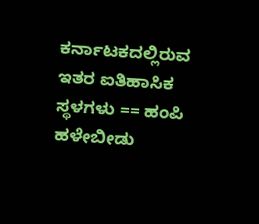ಕರ್ನಾಟಕದಲ್ಲಿರುವ ಇತರ ಐತಿಹಾಸಿಕ ಸ್ಥಳಗಳು == ಹಂಪಿ ಹಳೇಬೀಡು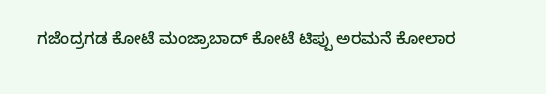ಗಜೆಂದ್ರಗಡ ಕೋಟೆ ಮಂಜ್ರಾಬಾದ್ ಕೋಟೆ ಟಿಪ್ಪು ಅರಮನೆ ಕೋಲಾರ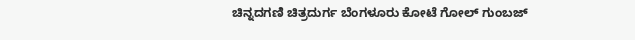ಚಿನ್ನದಗಣಿ ಚಿತ್ರದುರ್ಗ ಬೆಂಗಳೂರು ಕೋಟೆ ಗೋಲ್ ಗುಂಬಜ್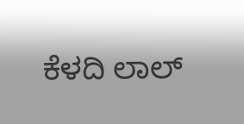ಕೆಳದಿ ಲಾಲ್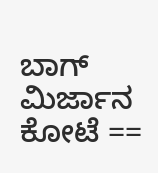ಬಾಗ್ ಮಿರ್ಜಾನ ಕೋಟೆ ==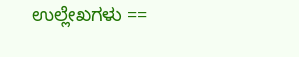ಉಲ್ಲೇಖಗಳು ==